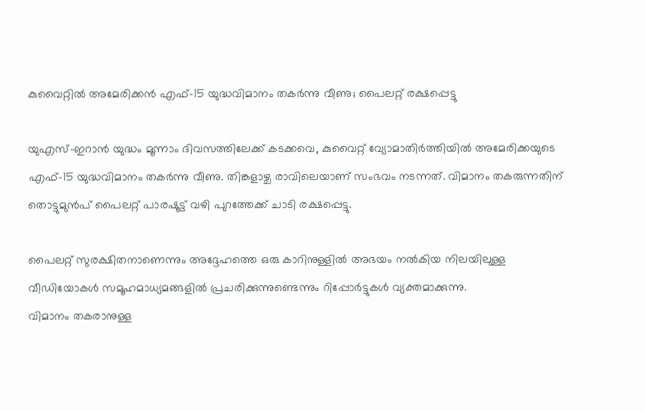കുവൈറ്റിൽ അമേരിക്കൻ എഫ്-15 യുദ്ധവിമാനം തകർന്നു വീണു; പൈലറ്റ് രക്ഷപ്പെട്ടു

യുഎസ്-ഇറാന്‍ യുദ്ധം മൂന്നാം ദിവസത്തിലേക്ക് കടക്കവെ, കുവൈറ്റ് വ്യോമാതിര്‍ത്തിയില്‍ അമേരിക്കയുടെ എഫ്-15 യുദ്ധവിമാനം തകര്‍ന്നു വീണു. തിങ്കളാഴ്ച രാവിലെയാണ് സംഭവം നടന്നത്. വിമാനം തകരുന്നതിന് തൊട്ടുമുന്‍പ് പൈലറ്റ് പാരഷൂട്ട് വഴി പുറത്തേക്ക് ചാടി രക്ഷപ്പെട്ടു.

പൈലറ്റ് സുരക്ഷിതനാണെന്നും അദ്ദേഹത്തെ ഒരു കാറിനുള്ളില്‍ അഭയം നല്‍കിയ നിലയിലുള്ള വീഡിയോകള്‍ സമൂഹമാധ്യമങ്ങളില്‍ പ്രചരിക്കുന്നുണ്ടെന്നും റിപ്പോര്‍ട്ടുകള്‍ വ്യക്തമാക്കുന്നു.
വിമാനം തകരാനുള്ള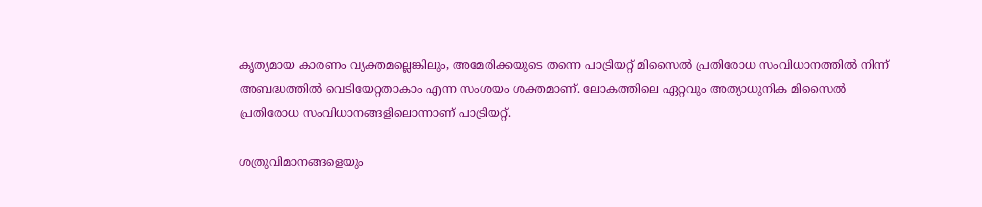കൃത്യമായ കാരണം വ്യക്തമല്ലെങ്കിലും, അമേരിക്കയുടെ തന്നെ പാട്രിയറ്റ് മിസൈല്‍ പ്രതിരോധ സംവിധാനത്തില്‍ നിന്ന് അബദ്ധത്തില്‍ വെടിയേറ്റതാകാം എന്ന സംശയം ശക്തമാണ്. ലോകത്തിലെ ഏറ്റവും അത്യാധുനിക മിസൈല്‍ പ്രതിരോധ സംവിധാനങ്ങളിലൊന്നാണ് പാട്രിയറ്റ്.

ശത്രുവിമാനങ്ങളെയും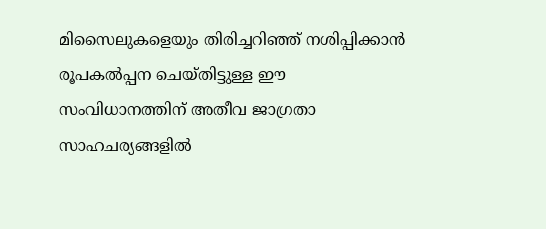മിസൈലുകളെയും തിരിച്ചറിഞ്ഞ് നശിപ്പിക്കാന്‍ രൂപകല്‍പ്പന ചെയ്തിട്ടുള്ള ഈ സംവിധാനത്തിന് അതീവ ജാഗ്രതാ സാഹചര്യങ്ങളില്‍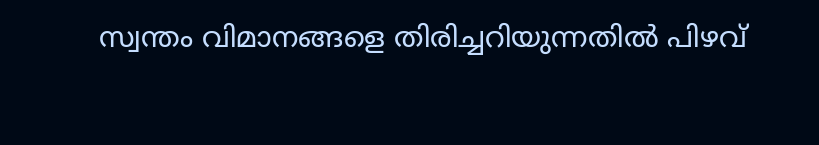സ്വന്തം വിമാനങ്ങളെ തിരിച്ചറിയുന്നതില്‍ പിഴവ്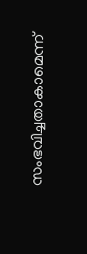സംഭവിച്ചതാകാമെന്ന്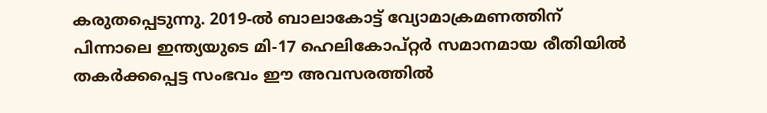കരുതപ്പെടുന്നു. 2019-ല്‍ ബാലാകോട്ട് വ്യോമാക്രമണത്തിന് പിന്നാലെ ഇന്ത്യയുടെ മി-17 ഹെലികോപ്റ്റര്‍ സമാനമായ രീതിയില്‍ തകര്‍ക്കപ്പെട്ട സംഭവം ഈ അവസരത്തില്‍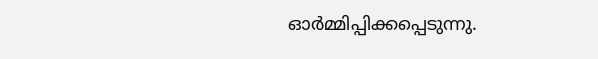ഓര്‍മ്മിപ്പിക്കപ്പെടുന്നു.